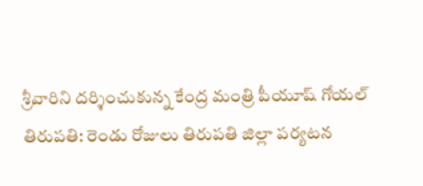శ్రీవారిని దర్శించుకున్న కేంద్ర మంత్రి పీయూష్ గోయల్
తిరుపతి: రెండు రోజులు తిరుపతి జిల్లా పర్యటన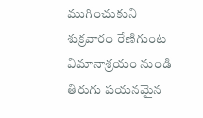ముగించుకుని శుక్రవారం రేణిగుంట విమానాశ్రయం నుండి తిరుగు పయనమైన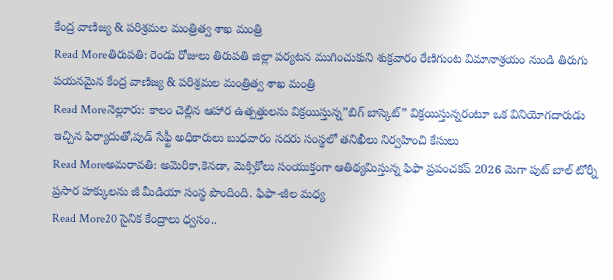కేంద్ర వాణిజ్య & పరిశ్రమల మంత్రిత్వ శాఖ మంత్రి
Read Moreతిరుపతి: రెండు రోజులు తిరుపతి జిల్లా పర్యటన ముగించుకుని శుక్రవారం రేణిగుంట విమానాశ్రయం నుండి తిరుగు పయనమైన కేంద్ర వాణిజ్య & పరిశ్రమల మంత్రిత్వ శాఖ మంత్రి
Read Moreనెల్లూరు: కాలం చెల్లిన ఆహార ఉత్పత్తులను విక్రయిస్తున్న”బిగ్ బాస్కెట్” విక్రయిస్తున్నరంటూ ఒక వినియోగదారుడు ఇచ్చిన ఫిర్యాదుతో,పుడ్ సేఫ్టీ అధికారులు బుధవారం సదరు సంస్థలో తనిఖీలు నిర్వహించి కేసులు
Read Moreఅమరావతి: అమెరికా,కెనడా, మెక్సికోలు సంయుక్తంగా ఆతిథ్యమిస్తున్న ఫిఫా ప్రపంచకప్ 2026 మెగా పుట్ బాల్ టోర్నీ ప్రసార హక్కులను జీ మీడియా సంస్థ పొందింది. ఫిఫా-జీల మధ్య
Read More20 సైనిక కేంద్రాలు ధ్వసం..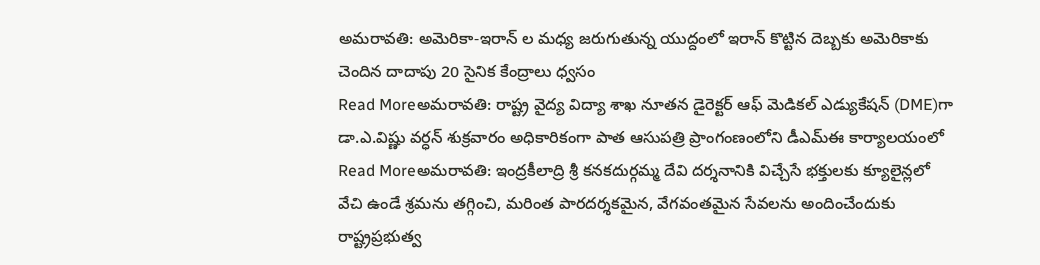అమరావతి: అమెరికా-ఇరాన్ ల మధ్య జరుగుతున్న యుద్దంలో ఇరాన్ కొట్టిన దెబ్బకు అమెరికాకు చెందిన దాదాపు 20 సైనిక కేంద్రాలు ధ్వసం
Read Moreఅమరావతి: రాష్ట్ర వైద్య విద్యా శాఖ నూతన డైరెక్టర్ ఆఫ్ మెడికల్ ఎడ్యుకేషన్ (DME)గా డా.ఎ.విష్ణు వర్ధన్ శుక్రవారం అధికారికంగా పాత ఆసుపత్రి ప్రాంగంణంలోని డీఎమ్ఈ కార్యాలయంలో
Read Moreఅమరావతి: ఇంద్రకీలాద్రి శ్రీ కనకదుర్గమ్మ దేవి దర్శనానికి విచ్చేసే భక్తులకు క్యూలైన్లలో వేచి ఉండే శ్రమను తగ్గించి, మరింత పారదర్శకమైన, వేగవంతమైన సేవలను అందించేందుకు రాష్ట్రప్రభుత్వ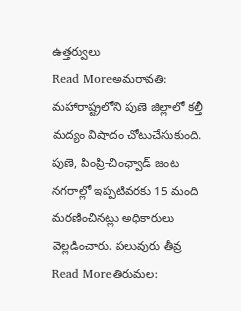ఉత్తర్వులు
Read Moreఅమరావతి: మహారాష్ట్రలోని పుణె జిల్లాలో కల్తీ మద్యం విషాదం చోటుచేసుకుంది. పుణె, పింప్రి-చింఛ్వాడ్ జంట నగరాల్లో ఇప్పటివరకు 15 మంది మరణించినట్లు అధికారులు వెల్లడించారు. పలువురు తీవ్ర
Read Moreతిరుమల: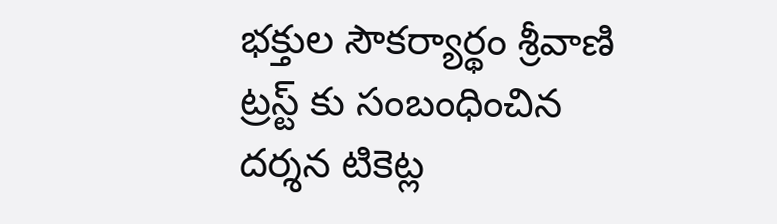భక్తుల సౌకర్యార్థం శ్రీవాణి ట్రస్ట్ కు సంబంధించిన దర్శన టికెట్ల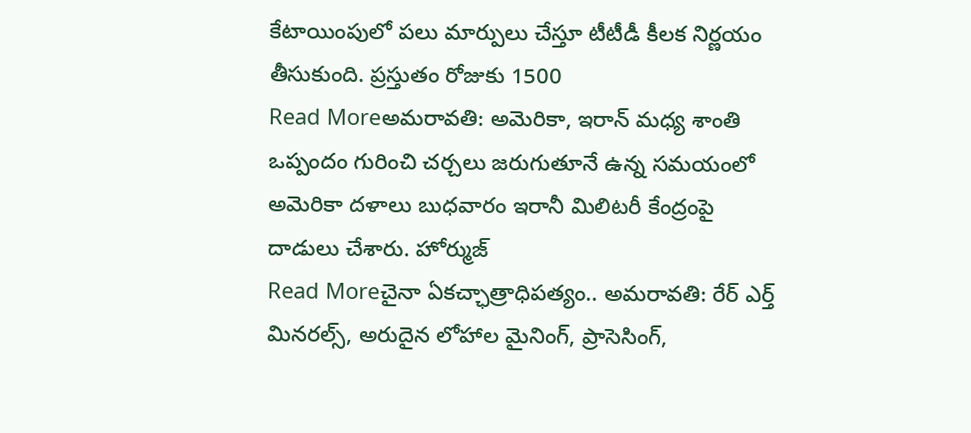కేటాయింపులో పలు మార్పులు చేస్తూ టీటీడీ కీలక నిర్ణయం తీసుకుంది. ప్రస్తుతం రోజుకు 1500
Read Moreఅమరావతి: అమెరికా, ఇరాన్ మధ్య శాంతి ఒప్పందం గురించి చర్చలు జరుగుతూనే ఉన్న సమయంలో అమెరికా దళాలు బుధవారం ఇరానీ మిలిటరీ కేంద్రంపై దాడులు చేశారు. హోర్ముజ్
Read Moreచైనా ఏకచ్ఛాత్రాధిపత్యం.. అమరావతి: రేర్ ఎర్త్ మినరల్స్, అరుదైన లోహాల మైనింగ్, ప్రాసెసింగ్,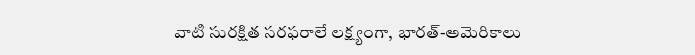వాటి సురక్షిత సరఫరాలే లక్ష్యంగా, భారత్-అమెరికాలు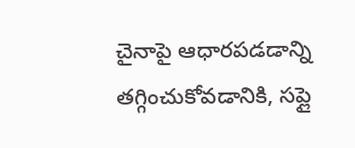చైనాపై ఆధారపడడాన్ని తగ్గించుకోవడానికి, సప్లై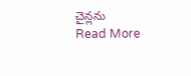చైన్లను
Read More